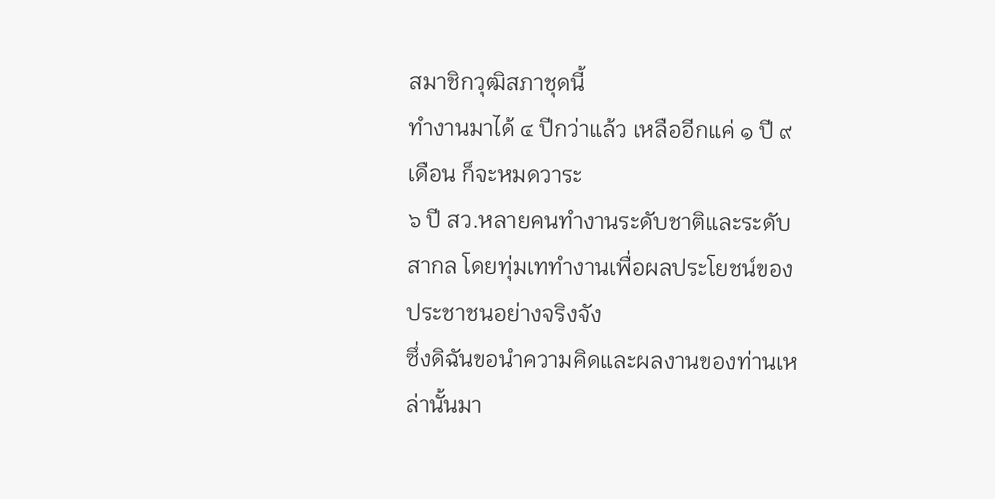สมาชิกวุฒิสภาชุดนี้
ทำงานมาได้ ๔ ปีกว่าแล้ว เหลืออีกแค่ ๑ ปี ๙ เดือน ก็จะหมดวาระ
๖ ปี สว.หลายคนทำงานระดับชาติและระดับสากล โดยทุ่มเททำงานเพื่อผลประโยชน์ของประชาชนอย่างจริงจัง
ซึ่งดิฉันขอนำความคิดและผลงานของท่านเหล่านั้นมา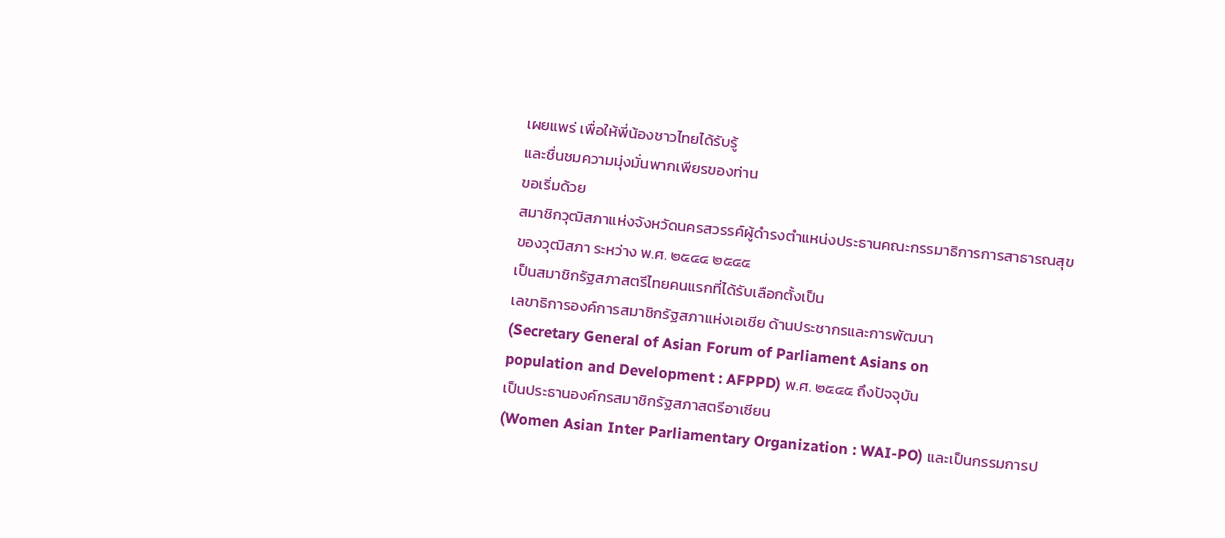เผยแพร่ เพื่อให้พี่น้องชาวไทยได้รับรู้
และชื่นชมความมุ่งมั่นพากเพียรของท่าน
ขอเริ่มด้วย
สมาชิกวุฒิสภาแห่งจังหวัดนครสวรรค์ผู้ดำรงตำแหน่งประธานคณะกรรมาธิการการสาธารณสุข
ของวุฒิสภา ระหว่าง พ.ศ. ๒๕๔๔ ๒๕๔๕
เป็นสมาชิกรัฐสภาสตรีไทยคนแรกที่ได้รับเลือกตั้งเป็น
เลขาธิการองค์การสมาชิกรัฐสภาแห่งเอเชีย ด้านประชากรและการพัฒนา
(Secretary General of Asian Forum of Parliament Asians on
population and Development : AFPPD) พ.ศ. ๒๕๔๕ ถึงปัจจุบัน
เป็นประธานองค์กรสมาชิกรัฐสภาสตรีอาเซียน
(Women Asian Inter Parliamentary Organization : WAI-PO) และเป็นกรรมการป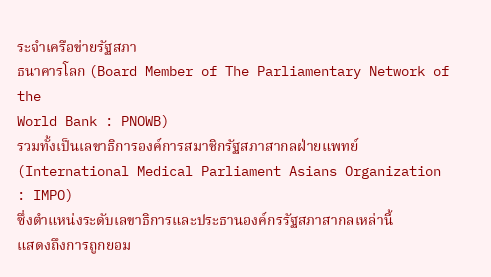ระจำเครือข่ายรัฐสภา
ธนาคารโลก (Board Member of The Parliamentary Network of the
World Bank : PNOWB)
รวมทั้งเป็นเลขาธิการองค์การสมาชิกรัฐสภาสากลฝ่ายแพทย์
(International Medical Parliament Asians Organization : IMPO)
ซึ่งตำแหน่งระดับเลขาธิการและประธานองค์กรรัฐสภาสากลเหล่านี้
แสดงถึงการถูกยอม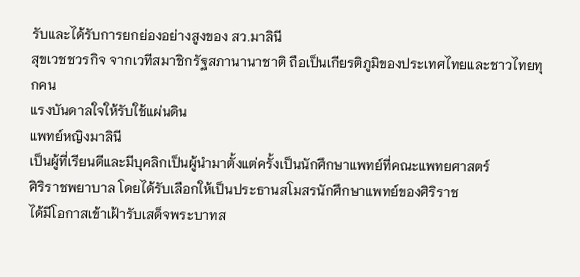รับและได้รับการยกย่องอย่างสูงของ สว.มาลินี
สุขเวชชวรกิจ จากเวทีสมาชิกรัฐสภานานาชาติ ถือเป็นเกียรติภูมิของประเทศไทยและชาวไทยทุกคน
แรงบันดาลใจให้รับใช้แผ่นดิน
แพทย์หญิงมาลินี
เป็นผู้ที่เรียนดีและมีบุคลิกเป็นผู้นำมาตั้งแต่ครั้งเป็นนักศึกษาแพทย์ที่คณะแพทยศาสตร์
ศิริราชพยาบาล โดยได้รับเลือกให้เป็นประธานสโมสรนักศึกษาแพทย์ของศิริราช
ได้มีโอกาสเข้าเฝ้ารับเสด็จพระบาทส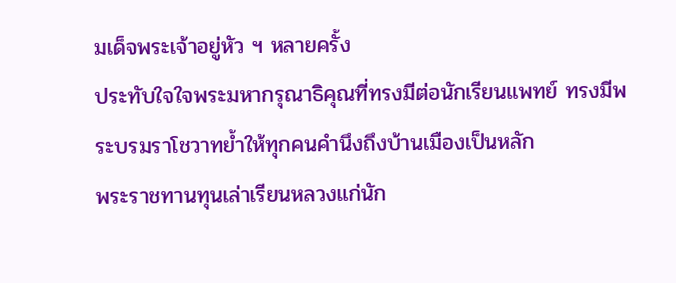มเด็จพระเจ้าอยู่หัว ฯ หลายครั้ง
ประทับใจใจพระมหากรุณาธิคุณที่ทรงมีต่อนักเรียนแพทย์ ทรงมีพระบรมราโชวาทย้ำให้ทุกคนคำนึงถึงบ้านเมืองเป็นหลัก
พระราชทานทุนเล่าเรียนหลวงแก่นัก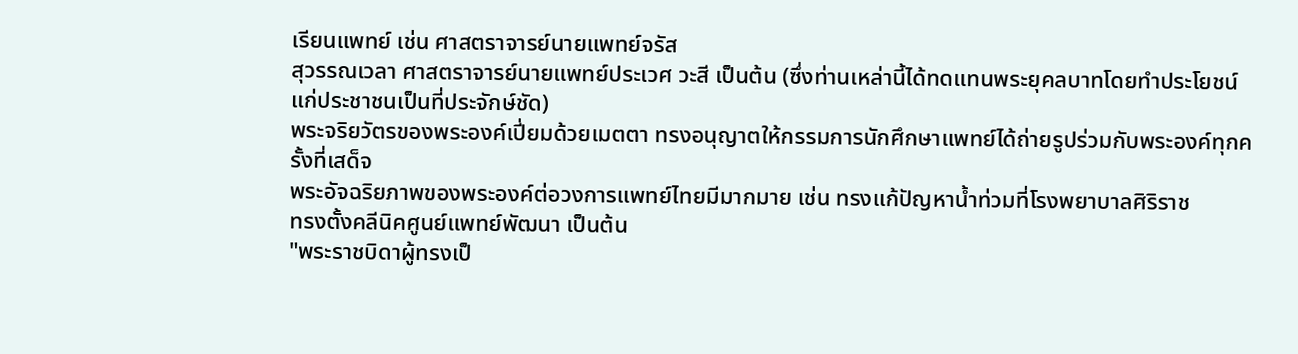เรียนแพทย์ เช่น ศาสตราจารย์นายแพทย์จรัส
สุวรรณเวลา ศาสตราจารย์นายแพทย์ประเวศ วะสี เป็นต้น (ซึ่งท่านเหล่านี้ได้ทดแทนพระยุคลบาทโดยทำประโยชน์แก่ประชาชนเป็นที่ประจักษ์ชัด)
พระจริยวัตรของพระองค์เปี่ยมด้วยเมตตา ทรงอนุญาตให้กรรมการนักศึกษาแพทย์ได้ถ่ายรูปร่วมกับพระองค์ทุกครั้งที่เสด็จ
พระอัจฉริยภาพของพระองค์ต่อวงการแพทย์ไทยมีมากมาย เช่น ทรงแก้ปัญหาน้ำท่วมที่โรงพยาบาลศิริราช
ทรงตั้งคลีนิคศูนย์แพทย์พัฒนา เป็นต้น
"พระราชบิดาผู้ทรงเป็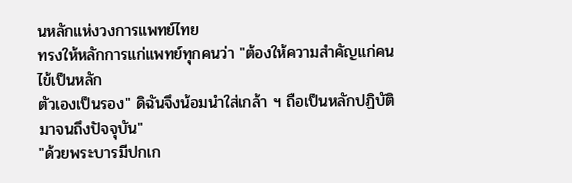นหลักแห่งวงการแพทย์ไทย
ทรงให้หลักการแก่แพทย์ทุกคนว่า "ต้องให้ความสำคัญแก่คนไข้เป็นหลัก
ตัวเองเป็นรอง" ดิฉันจึงน้อมนำใส่เกล้า ฯ ถือเป็นหลักปฏิบัติมาจนถึงปัจจุบัน"
"ด้วยพระบารมีปกเก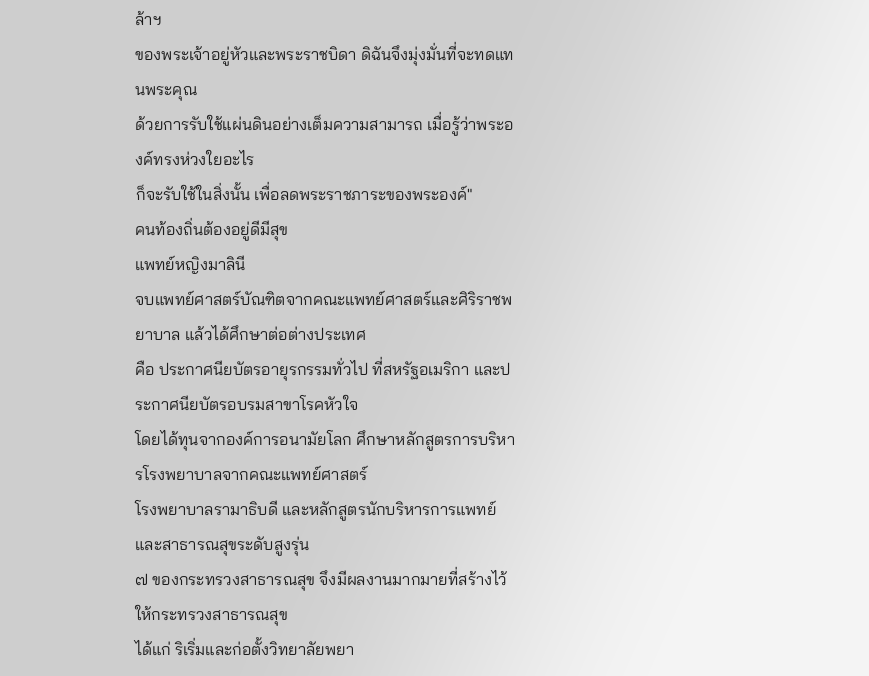ล้าฯ
ของพระเจ้าอยู่หัวและพระราชบิดา ดิฉันจึงมุ่งมั่นที่จะทดแทนพระคุณ
ด้วยการรับใช้แผ่นดินอย่างเต็มความสามารถ เมื่อรู้ว่าพระองค์ทรงห่วงใยอะไร
ก็จะรับใช้ในสิ่งนั้น เพื่อลดพระราชภาระของพระองค์"
คนท้องถิ่นต้องอยู่ดีมีสุข
แพทย์หญิงมาลินี
จบแพทย์ศาสตร์บัณฑิตจากคณะแพทย์ศาสตร์และศิริราชพยาบาล แล้วได้ศึกษาต่อต่างประเทศ
คือ ประกาศนียบัตรอายุรกรรมทั่วไป ที่สหรัฐอเมริกา และประกาศนียบัตรอบรมสาขาโรคหัวใจ
โดยได้ทุนจากองค์การอนามัยโลก ศึกษาหลักสูตรการบริหารโรงพยาบาลจากคณะแพทย์ศาสตร์
โรงพยาบาลรามาธิบดี และหลักสูตรนักบริหารการแพทย์ และสาธารณสุขระดับสูงรุ่น
๗ ของกระทรวงสาธารณสุข จึงมีผลงานมากมายที่สร้างไว้ให้กระทรวงสาธารณสุข
ได้แก่ ริเริ่มและก่อตั้งวิทยาลัยพยา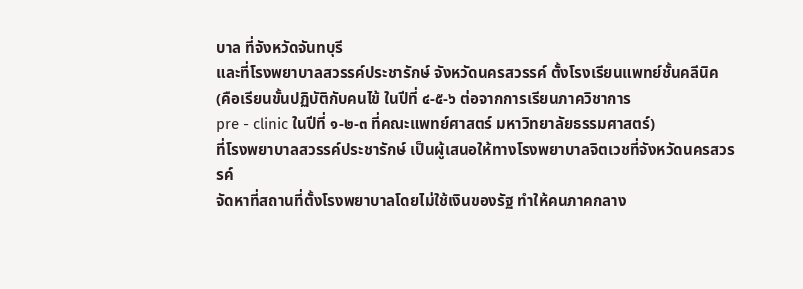บาล ที่จังหวัดจันทบุรี
และที่โรงพยาบาลสวรรค์ประชารักษ์ จังหวัดนครสวรรค์ ตั้งโรงเรียนแพทย์ชั้นคลีนิค
(คือเรียนขั้นปฏิบัติกับคนไข้ ในปีที่ ๔-๕-๖ ต่อจากการเรียนภาควิชาการ
pre - clinic ในปีที่ ๑-๒-๓ ที่คณะแพทย์ศาสตร์ มหาวิทยาลัยธรรมศาสตร์)
ที่โรงพยาบาลสวรรค์ประชารักษ์ เป็นผู้เสนอให้ทางโรงพยาบาลจิตเวชที่จังหวัดนครสวรรค์
จัดหาที่สถานที่ตั้งโรงพยาบาลโดยไม่ใช้เงินของรัฐ ทำให้คนภาคกลาง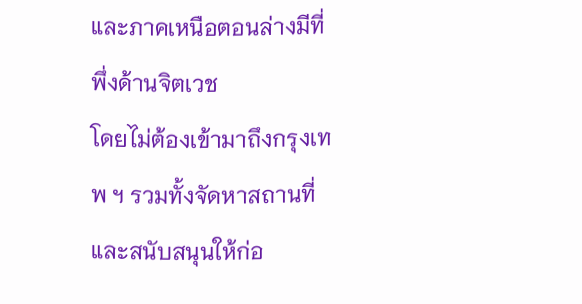และภาคเหนือตอนล่างมีที่พึ่งด้านจิตเวช
โดยไม่ต้องเข้ามาถึงกรุงเทพ ฯ รวมทั้งจัดหาสถานที่และสนับสนุนให้ก่อ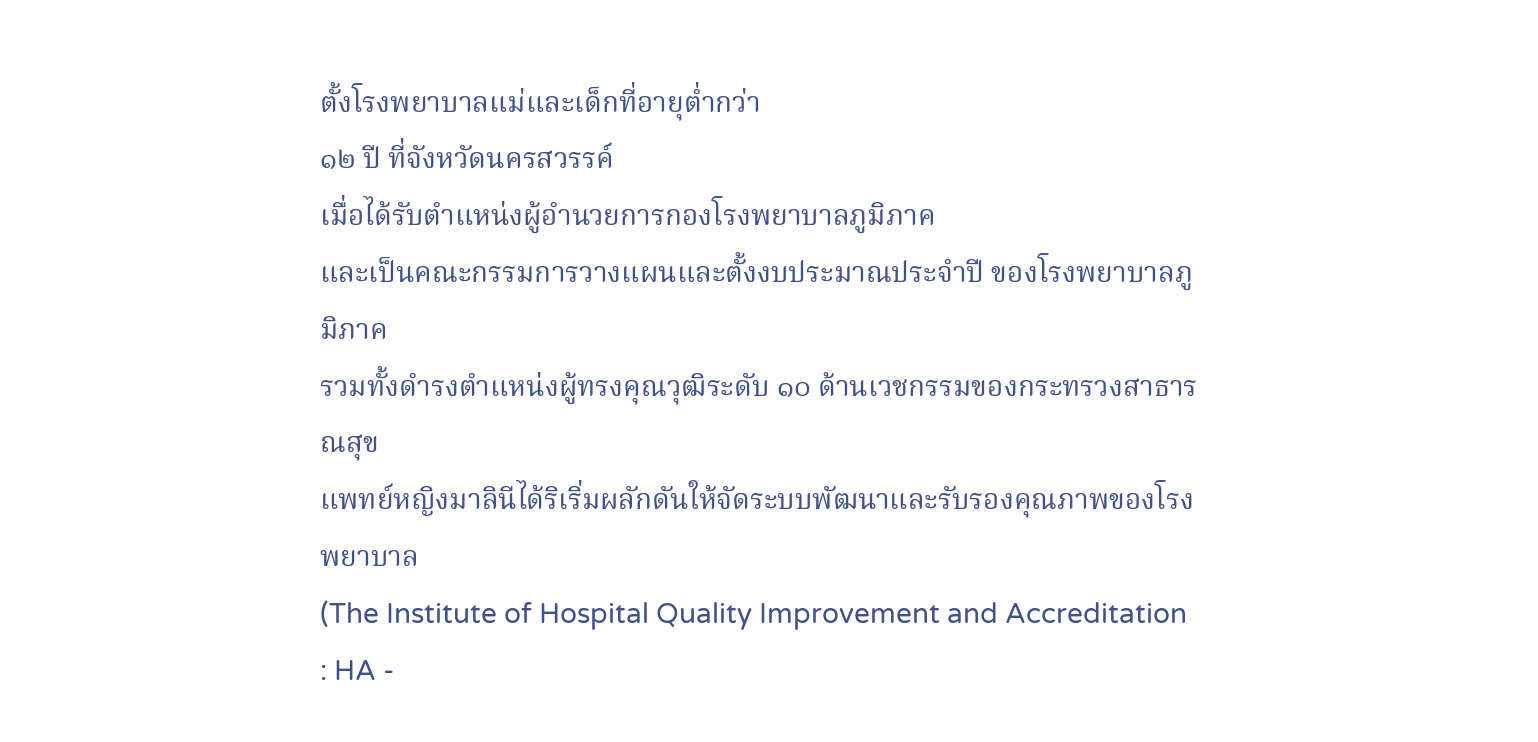ตั้งโรงพยาบาลแม่และเด็กที่อายุต่ำกว่า
๑๒ ปี ที่จังหวัดนครสวรรค์
เมื่อได้รับตำแหน่งผู้อำนวยการกองโรงพยาบาลภูมิภาค
และเป็นคณะกรรมการวางแผนและตั้งงบประมาณประจำปี ของโรงพยาบาลภูมิภาค
รวมทั้งดำรงตำแหน่งผู้ทรงคุณวุฒิระดับ ๑๐ ด้านเวชกรรมของกระทรวงสาธารณสุข
แพทย์หญิงมาลินีได้ริเริ่มผลักดันให้จัดระบบพัฒนาและรับรองคุณภาพของโรงพยาบาล
(The Institute of Hospital Quality Improvement and Accreditation
: HA -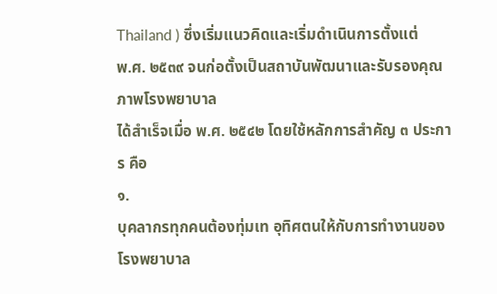Thailand ) ซึ่งเริ่มแนวคิดและเริ่มดำเนินการตั้งแต่
พ.ศ. ๒๕๓๙ จนก่อตั้งเป็นสถาบันพัฒนาและรับรองคุณภาพโรงพยาบาล
ได้สำเร็จเมื่อ พ.ศ. ๒๕๔๒ โดยใช้หลักการสำคัญ ๓ ประการ คือ
๑.
บุคลากรทุกคนต้องทุ่มเท อุทิศตนให้กับการทำงานของโรงพยาบาล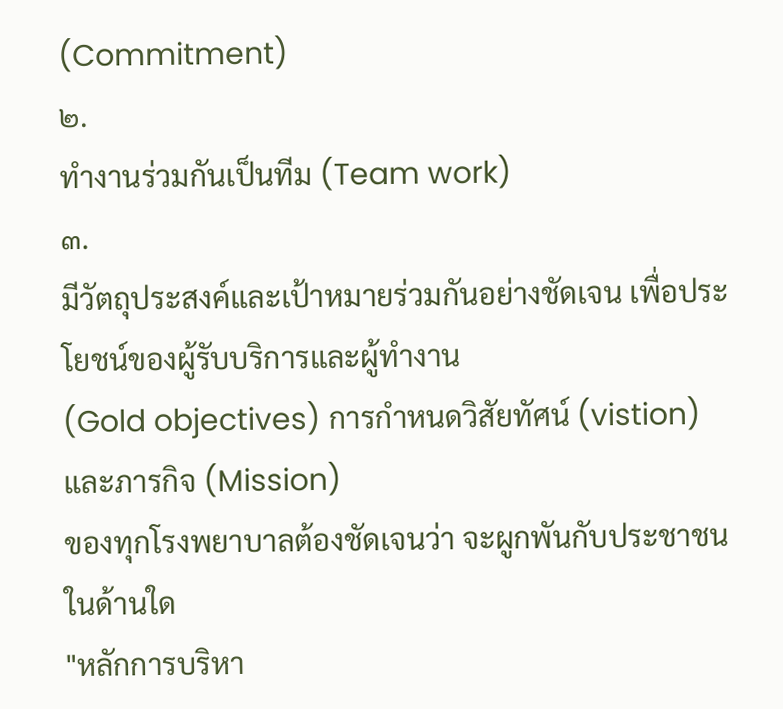(Commitment)
๒.
ทำงานร่วมกันเป็นทีม (Team work)
๓.
มีวัตถุประสงค์และเป้าหมายร่วมกันอย่างชัดเจน เพื่อประโยชน์ของผู้รับบริการและผู้ทำงาน
(Gold objectives) การกำหนดวิสัยทัศน์ (vistion) และภารกิจ (Mission)
ของทุกโรงพยาบาลต้องชัดเจนว่า จะผูกพันกับประชาชนในด้านใด
"หลักการบริหา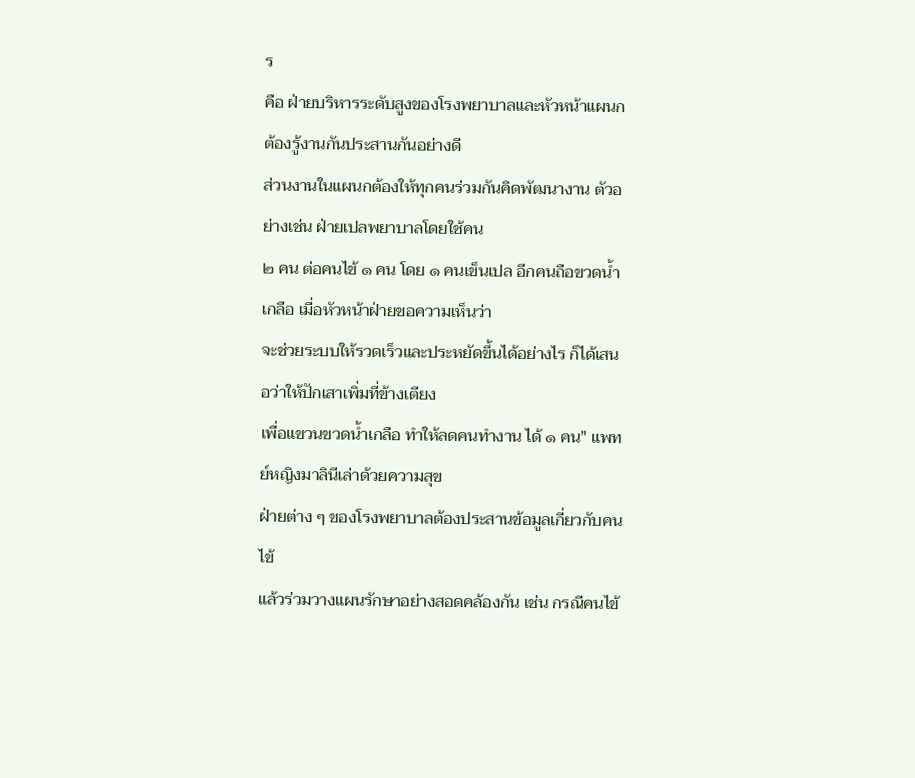ร
คือ ฝ่ายบริหารระดับสูงของโรงพยาบาลและหัวหน้าแผนกต้องรู้งานกันประสานกันอย่างดี
ส่วนงานในแผนกต้องให้ทุกคนร่วมกันคิดพัฒนางาน ตัวอย่างเช่น ฝ่ายเปลพยาบาลโดยใช้คน
๒ คน ต่อคนไข้ ๑ คน โดย ๑ คนเข็นเปล อีกคนถือขวดน้ำเกลือ เมื่อหัวหน้าฝ่ายขอความเห็นว่า
จะช่วยระบบให้รวดเร็วและประหยัดขึ้นได้อย่างไร ก็ได้เสนอว่าให้ปักเสาเพิ่มที่ข้างเตียง
เพื่อแขวนขวดน้ำเกลือ ทำให้ลดคนทำงาน ได้ ๑ คน" แพทย์หญิงมาลินีเล่าด้วยความสุข
ฝ่ายต่าง ๆ ของโรงพยาบาลต้องประสานข้อมูลเกี่ยวกับคนไข้
แล้วร่วมวางแผนรักษาอย่างสอดคล้องกัน เช่น กรณีคนไข้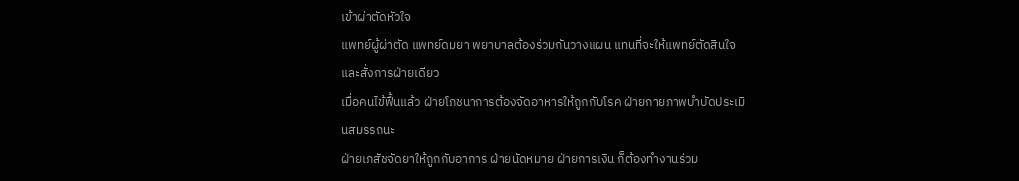เข้าผ่าตัดหัวใจ
แพทย์ผู้ผ่าตัด แพทย์ดมยา พยาบาลต้องร่วมกันวางแผน แทนที่จะให้แพทย์ตัดสินใจและสั่งการฝ่ายเดียว
เมื่อคนไข้ฟื้นแล้ว ฝ่ายโภชนาการต้องจัดอาหารให้ถูกกับโรค ฝ่ายกายภาพบำบัดประเมินสมรรถนะ
ฝ่ายเภสัชจัดยาให้ถูกกับอาการ ฝ่ายนัดหมาย ฝ่ายการเงิน ก็ต้องทำงานร่วม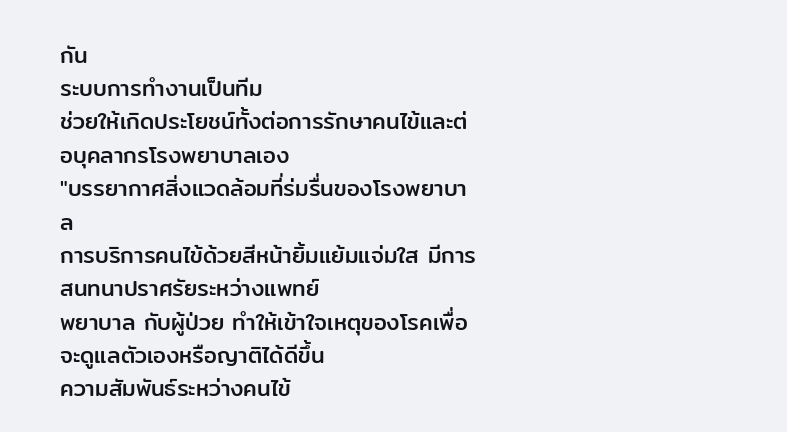กัน
ระบบการทำงานเป็นทีม
ช่วยให้เกิดประโยชน์ทั้งต่อการรักษาคนไข้และต่อบุคลากรโรงพยาบาลเอง
"บรรยากาศสิ่งแวดล้อมที่ร่มรื่นของโรงพยาบาล
การบริการคนไข้ด้วยสีหน้ายิ้มแย้มแจ่มใส มีการสนทนาปราศรัยระหว่างแพทย์
พยาบาล กับผู้ป่วย ทำให้เข้าใจเหตุของโรคเพื่อจะดูแลตัวเองหรือญาติได้ดีขึ้น
ความสัมพันธ์ระหว่างคนไข้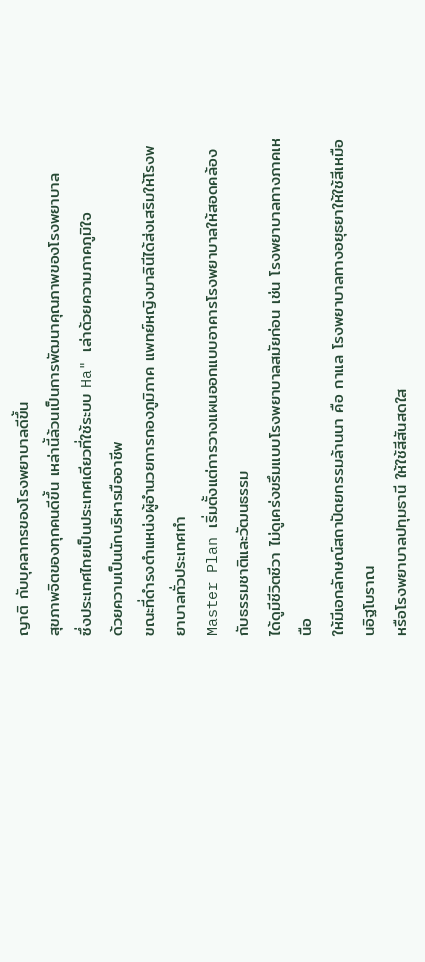ญาติ กับบุคลากรของโรงพยาบาลดีขึ้น
สุขภาพจิตของทุกคนดีขึ้น เหล่านี้ล้วนเป็นการพัฒนาคุณภาพของโรงพยาบาล
ซึ่งประเทศไทยเป็นประเทศเดียวที่ใช้ระบบ Ha" เล่าด้วยความภาคภูมิใจ
ด้วยความเป็นนักบริหารมืออาชีพ
ขณะที่ดำรงตำแหน่งผู้อำนวยการกองภูมิภาค แพทย์หญิงมาลินีได้ส่งเสริมให้โรงพยาบาลทั่วประเทศทำ
Master Plan เริ่มตั้งแต่การวางแผนออกแบบอาคารโรงพยาบาลให้สอดคล้องกับธรรมชาติและวัฒนธรรม
ได้ดูมีชีวิตชีวา ไม่ดูเคร่งขรึมแบบโรงพยาบาลสมัยก่อน เช่น โรงพยาบาลทางภาคเหนือ
ให้มีเอกลักษณ์สถาปัตยกรรมล้านนา คือ กาแล โรงพยาบาลทางอยุธยาให้ใช้สีเหมือนอิฐโบราณ
หรือโรงพยาบาลปทุมธานี ให้ใช้สีสันสดใส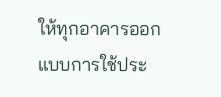ให้ทุกอาคารออกแบบการใช้ประ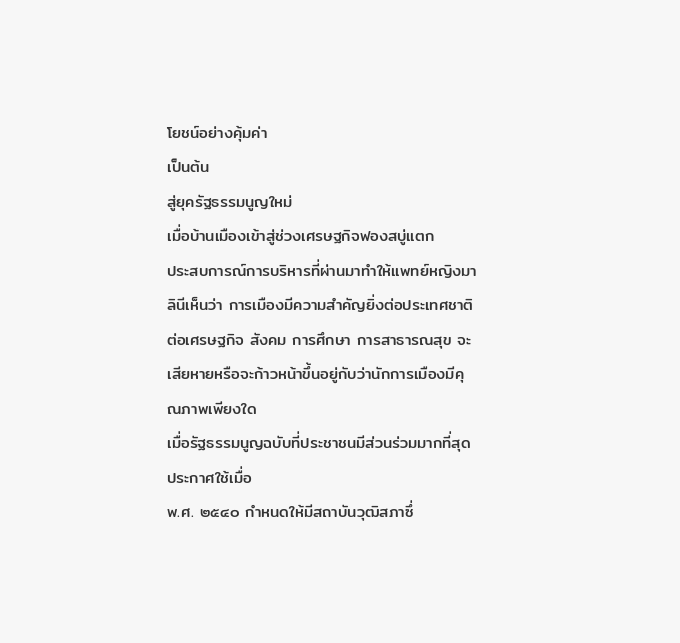โยชน์อย่างคุ้มค่า
เป็นต้น
สู่ยุครัฐธรรมนูญใหม่
เมื่อบ้านเมืองเข้าสู่ช่วงเศรษฐกิจฟองสบู่แตก
ประสบการณ์การบริหารที่ผ่านมาทำให้แพทย์หญิงมาลินีเห็นว่า การเมืองมีความสำคัญยิ่งต่อประเทศชาติ
ต่อเศรษฐกิจ สังคม การศึกษา การสาธารณสุข จะเสียหายหรือจะก้าวหน้าขึ้นอยู่กับว่านักการเมืองมีคุณภาพเพียงใด
เมื่อรัฐธรรมนูญฉบับที่ประชาชนมีส่วนร่วมมากที่สุดประกาศใช้เมื่อ
พ.ศ. ๒๕๔๐ กำหนดให้มีสถาบันวุฒิสภาซึ่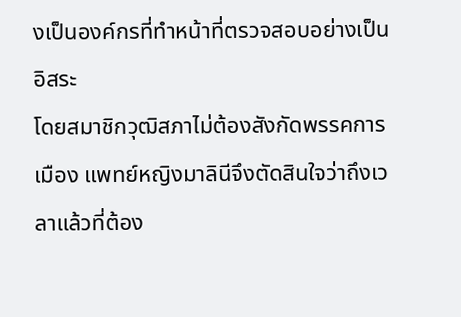งเป็นองค์กรที่ทำหน้าที่ตรวจสอบอย่างเป็นอิสระ
โดยสมาชิกวุฒิสภาไม่ต้องสังกัดพรรคการเมือง แพทย์หญิงมาลินีจึงตัดสินใจว่าถึงเวลาแล้วที่ต้อง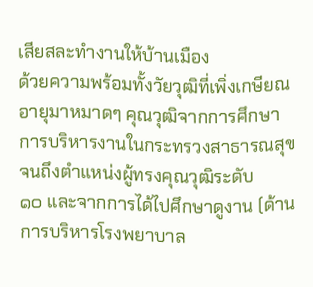เสียสละทำงานให้บ้านเมือง
ด้วยความพร้อมทั้งวัยวุฒิที่เพิ่งเกษียณอายุมาหมาดๆ คุณวุฒิจากการศึกษา
การบริหารงานในกระทรวงสาธารณสุขจนถึงตำแหน่งผู้ทรงคุณวุฒิระดับ
๑๐ และจากการได้ไปศึกษาดูงาน (ด้านการบริหารโรงพยาบาล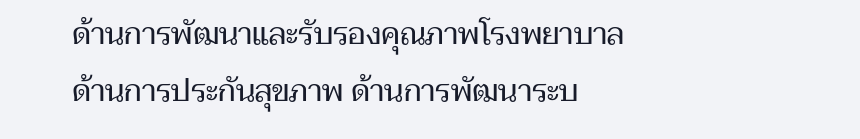ด้านการพัฒนาและรับรองคุณภาพโรงพยาบาล
ด้านการประกันสุขภาพ ด้านการพัฒนาระบ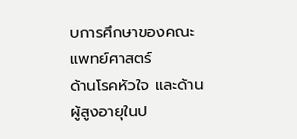บการศึกษาของคณะแพทย์ศาสตร์
ด้านโรคหัวใจ และด้านผู้สูงอายุในป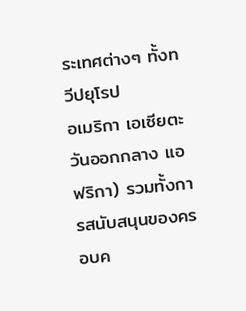ระเทศต่างๆ ทั้งทวีปยุโรป
อเมริกา เอเซียตะวันออกกลาง แอฟริกา) รวมทั้งการสนับสนุนของครอบค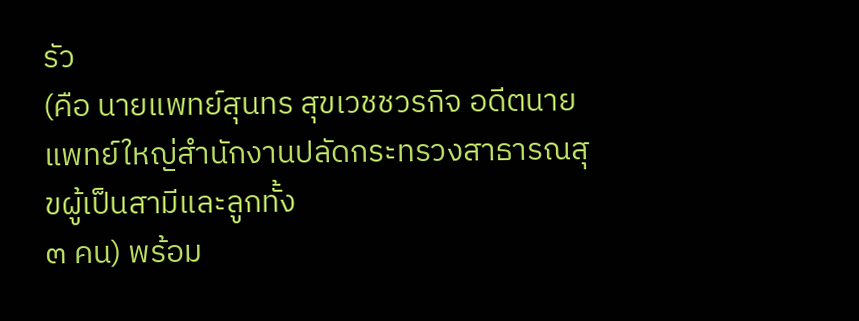รัว
(คือ นายแพทย์สุนทร สุขเวชชวรกิจ อดีตนายแพทย์ใหญ่สำนักงานปลัดกระทรวงสาธารณสุขผู้เป็นสามีและลูกทั้ง
๓ คน) พร้อม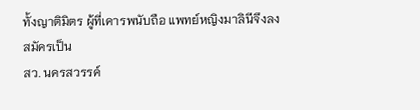ทั้งญาติมิตร ผู้ที่เคารพนับถือ แพทย์หญิงมาลินีจึงลงสมัครเป็น
สว. นครสวรรค์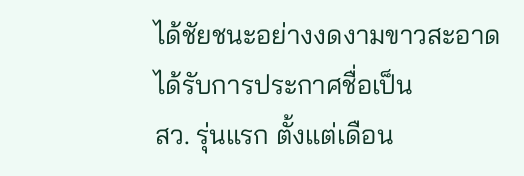ได้ชัยชนะอย่างงดงามขาวสะอาด ได้รับการประกาศชื่อเป็น
สว. รุ่นแรก ตั้งแต่เดือน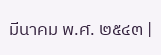มีนาคม พ.ศ. ๒๕๔๓ |